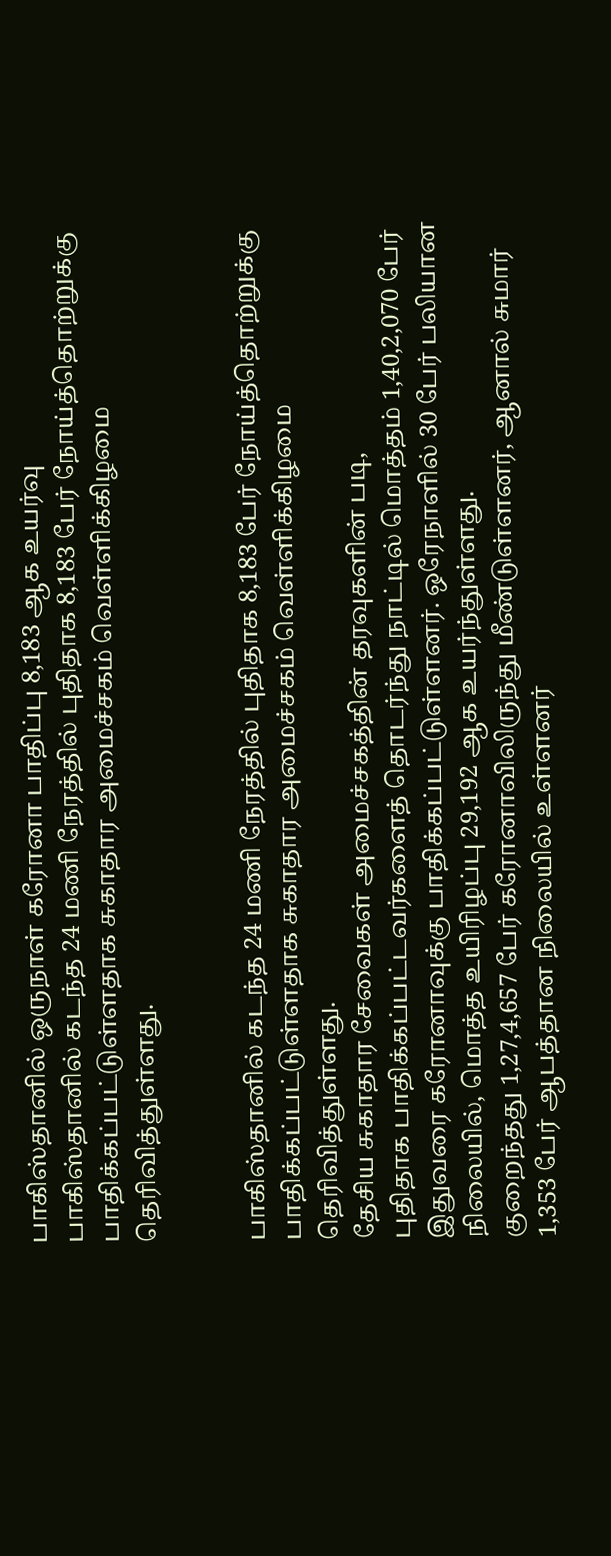பாகிஸ்தானில் ஒருநாள் கரோனா பாதிப்பு 8,183 ஆக உயர்வு
பாகிஸ்தானில் கடந்த 24 மணி நேரத்தில் புதிதாக 8,183 பேர் நோய்த்தொற்றுக்கு பாதிக்கப்பட்டுள்ளதாக சுகாதார அமைச்சகம் வெள்ளிக்கிழமை தெரிவித்துள்ளது.


பாகிஸ்தானில் கடந்த 24 மணி நேரத்தில் புதிதாக 8,183 பேர் நோய்த்தொற்றுக்கு பாதிக்கப்பட்டுள்ளதாக சுகாதார அமைச்சகம் வெள்ளிக்கிழமை தெரிவித்துள்ளது.
தேசிய சுகாதார சேவைகள் அமைச்சகத்தின் தரவுகளின் படி,
புதிதாக பாதிக்கப்பட்டவர்களைத் தொடர்ந்து நாட்டில் மொத்தம் 1,40,2,070 பேர் இதுவரை கரோனாவுக்கு பாதிக்கப்பட்டுள்ளனர். ஒரேநாளில் 30 பேர் பலியான நிலையில், மொத்த உயிரிழப்பு 29,192 ஆக உயர்ந்துள்ளது.
குறைந்தது 1,27,4,657 பேர் கரோனாவிலிருந்து மீண்டுள்ளனர், ஆனால் சுமார் 1,353 பேர் ஆபத்தான நிலையில் உள்ளனர்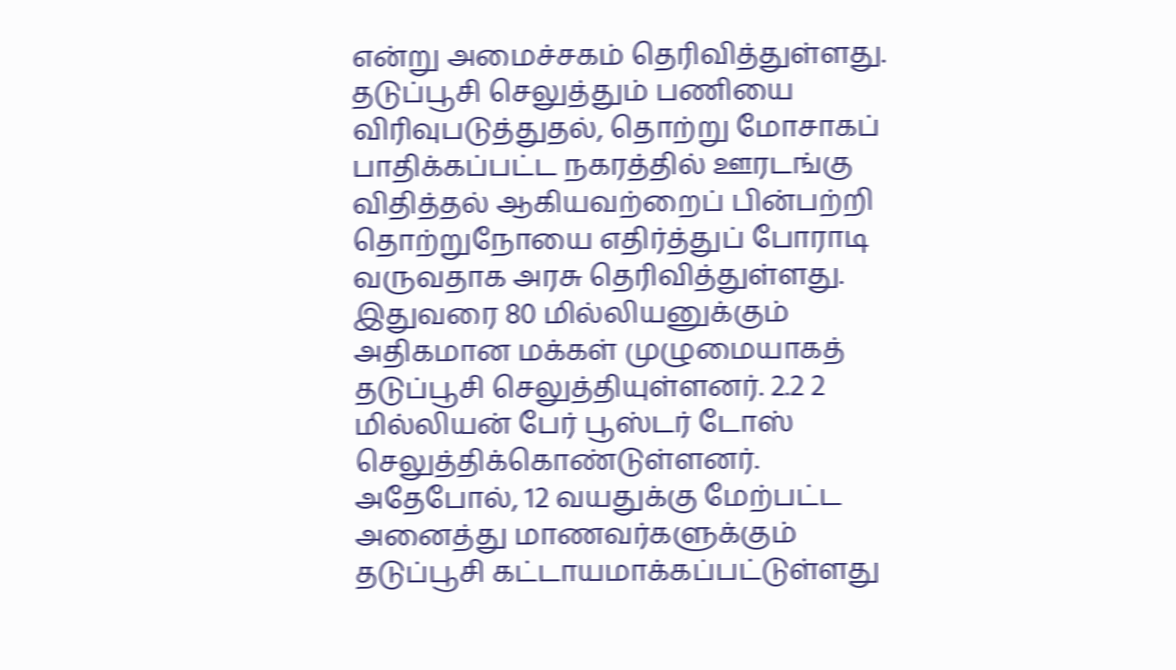என்று அமைச்சகம் தெரிவித்துள்ளது.
தடுப்பூசி செலுத்தும் பணியை விரிவுபடுத்துதல், தொற்று மோசாகப் பாதிக்கப்பட்ட நகரத்தில் ஊரடங்கு விதித்தல் ஆகியவற்றைப் பின்பற்றி தொற்றுநோயை எதிர்த்துப் போராடி வருவதாக அரசு தெரிவித்துள்ளது.
இதுவரை 80 மில்லியனுக்கும் அதிகமான மக்கள் முழுமையாகத் தடுப்பூசி செலுத்தியுள்ளனர். 2.2 2 மில்லியன் பேர் பூஸ்டர் டோஸ் செலுத்திக்கொண்டுள்ளனர். அதேபோல், 12 வயதுக்கு மேற்பட்ட அனைத்து மாணவர்களுக்கும் தடுப்பூசி கட்டாயமாக்கப்பட்டுள்ளது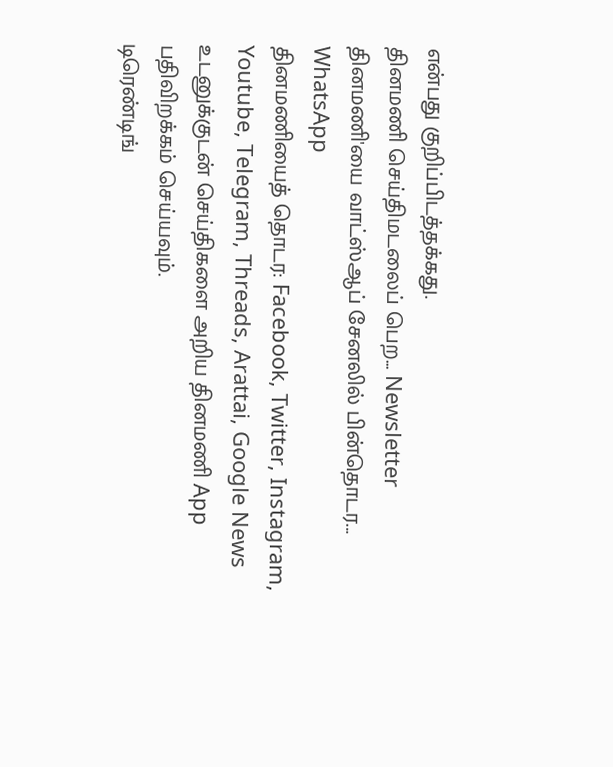என்பது குறிப்பிடத்தக்கது.
தினமணி செய்திமடலைப் பெற... Newsletter
தினமணி'யை வாட்ஸ்ஆப் சேனலில் பின்தொடர... WhatsApp
தினமணியைத் தொடர: Facebook, Twitter, Instagram, Youtube, Telegram, Threads, Arattai, Google News
உடனுக்குடன் செய்திகளை அறிய தினமணி App பதிவிறக்கம் செய்யவும்.
டிரெண்டிங்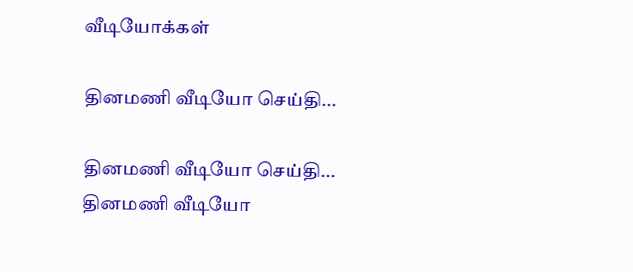வீடியோக்கள்

தினமணி வீடியோ செய்தி...

தினமணி வீடியோ செய்தி...
தினமணி வீடியோ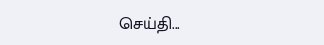செய்தி...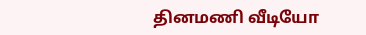தினமணி வீடியோ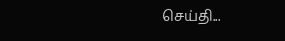செய்தி...